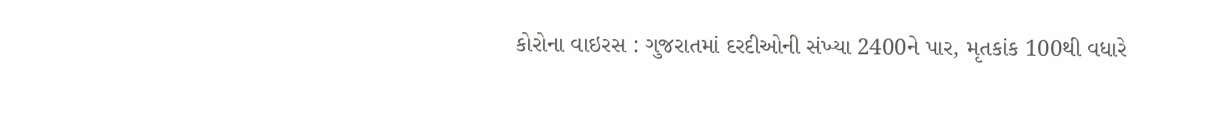કોરોના વાઇરસ : ગુજરાતમાં દરદીઓની સંખ્યા 2400ને પાર, મૃતકાંક 100થી વધારે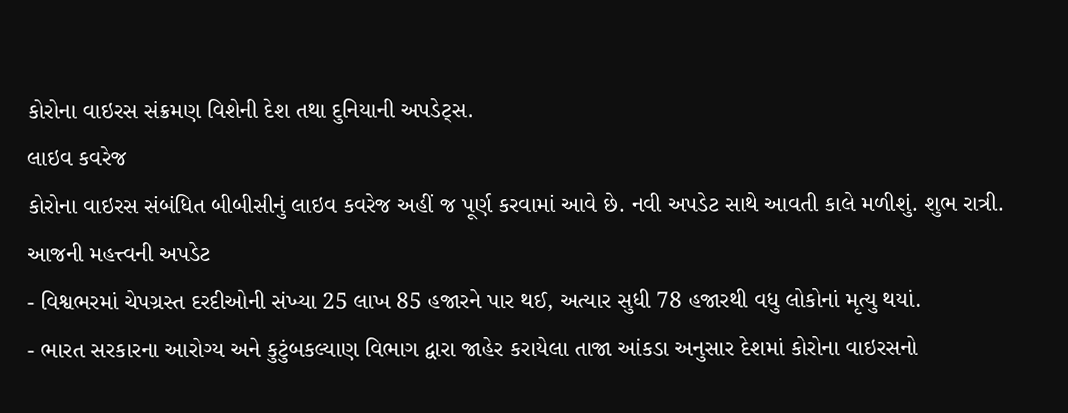કોરોના વાઇરસ સંક્રમણ વિશેની દેશ તથા દુનિયાની અપડેટ્સ.
લાઇવ કવરેજ
કોરોના વાઇરસ સંબંધિત બીબીસીનું લાઇવ કવરેજ અહીં જ પૂર્ણ કરવામાં આવે છે. નવી અપડેટ સાથે આવતી કાલે મળીશું. શુભ રાત્રી.
આજની મહત્ત્વની અપડેટ
- વિશ્વભરમાં ચેપગ્રસ્ત દરદીઓની સંખ્યા 25 લાખ 85 હજારને પાર થઈ, અત્યાર સુધી 78 હજારથી વધુ લોકોનાં મૃત્યુ થયાં.
- ભારત સરકારના આરોગ્ય અને કુટુંબકલ્યાણ વિભાગ દ્વારા જાહેર કરાયેલા તાજા આંકડા અનુસાર દેશમાં કોરોના વાઇરસનો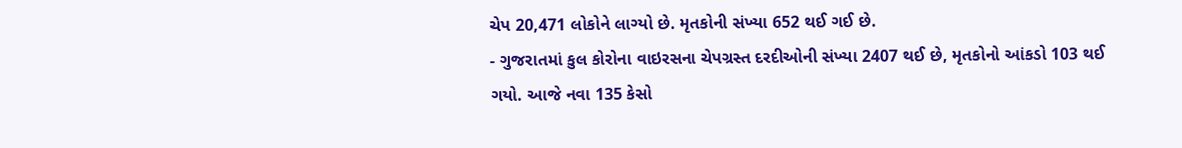ચેપ 20,471 લોકોને લાગ્યો છે. મૃતકોની સંખ્યા 652 થઈ ગઈ છે.
- ગુજરાતમાં કુલ કોરોના વાઇરસના ચેપગ્રસ્ત દરદીઓની સંખ્યા 2407 થઈ છે, મૃતકોનો આંકડો 103 થઈ ગયો. આજે નવા 135 કેસો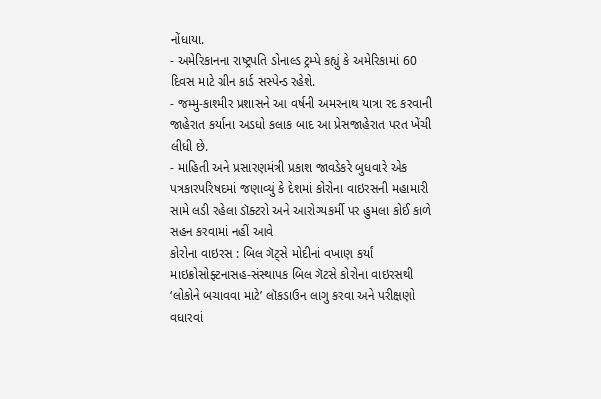નોંધાયા.
- અમેરિકાનના રાષ્ટ્રપતિ ડોનાલ્ડ ટ્રમ્પે કહ્યું કે અમેરિકામાં 60 દિવસ માટે ગ્રીન કાર્ડ સસ્પેન્ડ રહેશે.
- જમ્મુ-કાશ્મીર પ્રશાસને આ વર્ષની અમરનાથ યાત્રા રદ કરવાની જાહેરાત કર્યાના અડધો કલાક બાદ આ પ્રેસજાહેરાત પરત ખેંચી લીધી છે.
- માહિતી અને પ્રસારણમંત્રી પ્રકાશ જાવડેકરે બુધવારે એક પત્રકારપરિષદમાં જણાવ્યું કે દેશમાં કોરોના વાઇરસની મહામારી સામે લડી રહેલા ડૉક્ટરો અને આરોગ્યકર્મી પર હુમલા કોઈ કાળે સહન કરવામાં નહીં આવે
કોરોના વાઇરસ : બિલ ગૅટ્સે મોદીનાં વખાણ કર્યાં
માઇક્રોસોફ્ટનાસહ-સંસ્થાપક બિલ ગૅટસે કોરોના વાઇરસથી ‘લોકોને બચાવવા માટે’ લૉકડાઉન લાગુ કરવા અને પરીક્ષણો વધારવાં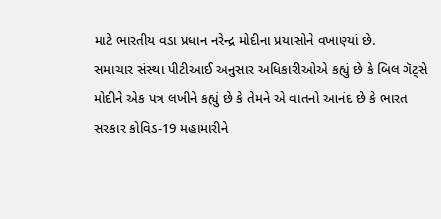માટે ભારતીય વડા પ્રધાન નરેન્દ્ર મોદીના પ્રયાસોને વખાણ્યાં છે.
સમાચાર સંસ્થા પીટીઆઈ અનુસાર અધિકારીઓએ કહ્યું છે કે બિલ ગૅટ્સે મોદીને એક પત્ર લખીને કહ્યું છે કે તેમને એ વાતનો આનંદ છે કે ભારત સરકાર કોવિડ-19 મહામારીને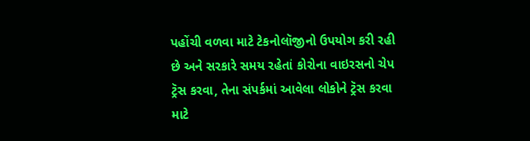પહોંચી વળવા માટે ટેકનોલૉજીનો ઉપયોગ કરી રહી છે અને સરકારે સમય રહેતાં કોરોના વાઇરસનો ચેપ ટ્રૅસ કરવા, તેના સંપર્કમાં આવેલા લોકોને ટ્રૅસ કરવા માટે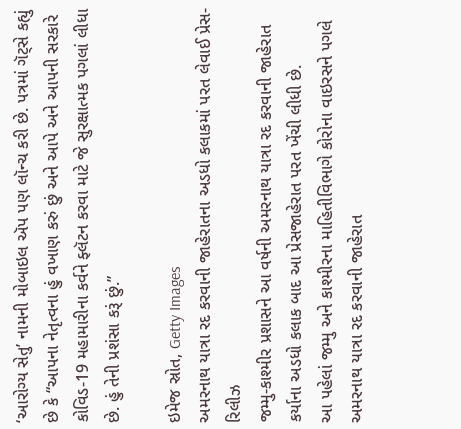‘આરોગ્ય સેતુ’ નામની મોબાઇલ ઍપ પણ લૉન્ચ કરી છે. પત્રમાં ગૅટ્સે કહ્યું છે કે “આપના નેતૃત્વના હું વખાણ કરું છું અને આપે અને આપની સરકારે કોવિડ-19 મહામારીના કર્વને ફ્લૅટન કરવા માટે જે સુરક્ષાત્મક પગલાં લીધા છે. હું તેની પ્રશંસા કરૂં છું.”

ઇમેજ સ્રોત, Getty Images
અમરનાથ યાત્રા રદ કરવાની જાહેરાતના અડધો કલાકમાં પરત લેવાઈ પ્રેસ-રિલીઝ
જમ્મુ-કાશ્મીર પ્રશાસને આ વર્ષની અમરનાથ યાત્રા રદ કરવાની જાહેરાત કર્યાના અડધો કલાક બાદ આ પ્રેસજાહેરાત પરત ખેંચી લીધી છે.
આ પહેલાં જમ્મુ અને કાશ્મીરના માહિતીવિભાગે કોરોના વાઇરસને પગલે અમરનાથ યાત્રા રદ કરવાની જાહેરાત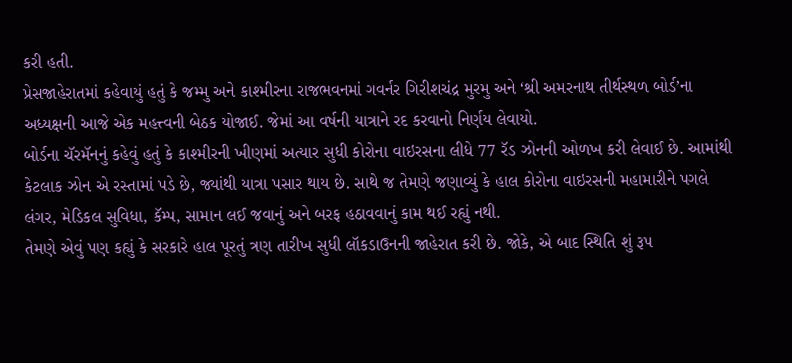કરી હતી.
પ્રેસજાહેરાતમાં કહેવાયું હતું કે જમ્મુ અને કાશ્મીરના રાજભવનમાં ગવર્નર ગિરીશચંદ્ર મુરમુ અને ‘શ્રી અમરનાથ તીર્થસ્થળ બોર્ડ’ના અધ્યક્ષની આજે એક મહત્ત્વની બેઠક યોજાઈ. જેમાં આ વર્ષની યાત્રાને રદ કરવાનો નિર્ણય લેવાયો.
બોર્ડના ચૅરમૅનનું કહેવું હતું કે કાશ્મીરની ખીણમાં અત્યાર સુધી કોરોના વાઇરસના લીધે 77 રૅડ ઝોનની ઓળખ કરી લેવાઈ છે. આમાંથી કેટલાક ઝોન એ રસ્તામાં પડે છે, જ્યાંથી યાત્રા પસાર થાય છે. સાથે જ તેમણે જણાવ્યું કે હાલ કોરોના વાઇરસની મહામારીને પગલે લંગર, મેડિકલ સુવિધા, કૅમ્પ, સામાન લઈ જવાનું અને બરફ હઠાવવાનું કામ થઈ રહ્યું નથી.
તેમણે એવું પણ કહ્યું કે સરકારે હાલ પૂરતું ત્રણ તારીખ સુધી લૉકડાઉનની જાહેરાત કરી છે. જોકે, એ બાદ સ્થિતિ શું રૂપ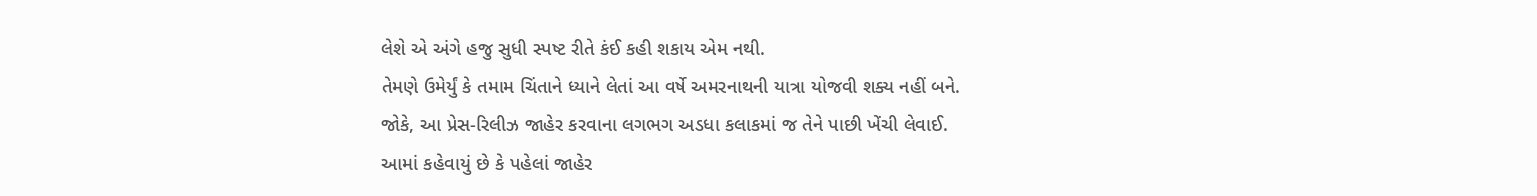લેશે એ અંગે હજુ સુધી સ્પષ્ટ રીતે કંઈ કહી શકાય એમ નથી.
તેમણે ઉમેર્યું કે તમામ ચિંતાને ધ્યાને લેતાં આ વર્ષે અમરનાથની યાત્રા યોજવી શક્ય નહીં બને.
જોકે, આ પ્રેસ-રિલીઝ જાહેર કરવાના લગભગ અડધા કલાકમાં જ તેને પાછી ખેંચી લેવાઈ.
આમાં કહેવાયું છે કે પહેલાં જાહેર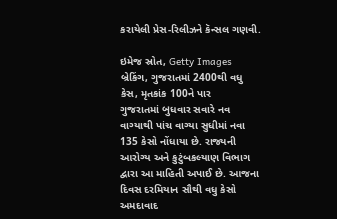કરાયેલી પ્રેસ-રિલીઝને કૅન્સલ ગણવી.

ઇમેજ સ્રોત, Getty Images
બ્રેકિંગ, ગુજરાતમાં 2400થી વધુ કેસ, મૃતકાંક 100ને પાર
ગુજરાતમાં બુધવાર સવારે નવ વાગ્યાથી પાંચ વાગ્યા સુધીમાં નવા 135 કેસો નોંધાયા છે. રાજ્યની આરોગ્ય અને કુટુંબકલ્યાણ વિભાગ દ્વારા આ માહિતી અપાઈ છે. આજના દિવસ દરમિયાન સૌથી વધુ કેસો અમદાવાદ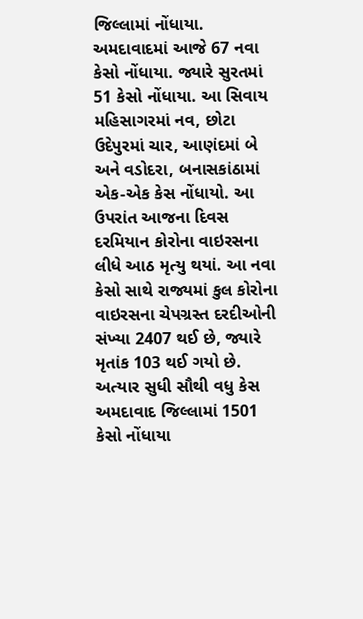જિલ્લામાં નોંધાયા. અમદાવાદમાં આજે 67 નવા કેસો નોંધાયા. જ્યારે સુરતમાં 51 કેસો નોંધાયા. આ સિવાય મહિસાગરમાં નવ, છોટા ઉદેપુરમાં ચાર, આણંદમાં બે અને વડોદરા, બનાસકાંઠામાં એક-એક કેસ નોંધાયો. આ ઉપરાંત આજના દિવસ દરમિયાન કોરોના વાઇરસના લીધે આઠ મૃત્યુ થયાં. આ નવા કેસો સાથે રાજ્યમાં કુલ કોરોના વાઇરસના ચેપગ્રસ્ત દરદીઓની સંખ્યા 2407 થઈ છે, જ્યારે મૃતાંક 103 થઈ ગયો છે. અત્યાર સુધી સૌથી વધુ કેસ અમદાવાદ જિલ્લામાં 1501 કેસો નોંધાયા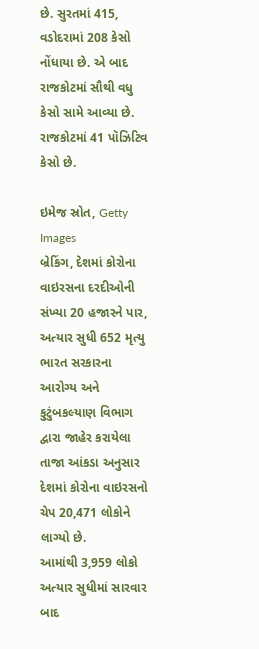છે. સુરતમાં 415, વડોદરામાં 208 કેસો નોંધાયા છે. એ બાદ રાજકોટમાં સૌથી વધુ કેસો સામે આવ્યા છે. રાજકોટમાં 41 પૉઝિટિવ કેસો છે.

ઇમેજ સ્રોત, Getty Images
બ્રેકિંગ, દેશમાં કોરોના વાઇરસના દરદીઓની સંખ્યા 20 હજારને પાર, અત્યાર સુધી 652 મૃત્યુ
ભારત સરકારના આરોગ્ય અને કુટુંબકલ્યાણ વિભાગ દ્વારા જાહેર કરાયેલા તાજા આંકડા અનુસાર દેશમાં કોરોના વાઇરસનો ચેપ 20,471 લોકોને લાગ્યો છે.
આમાંથી 3,959 લોકો અત્યાર સુધીમાં સારવાર બાદ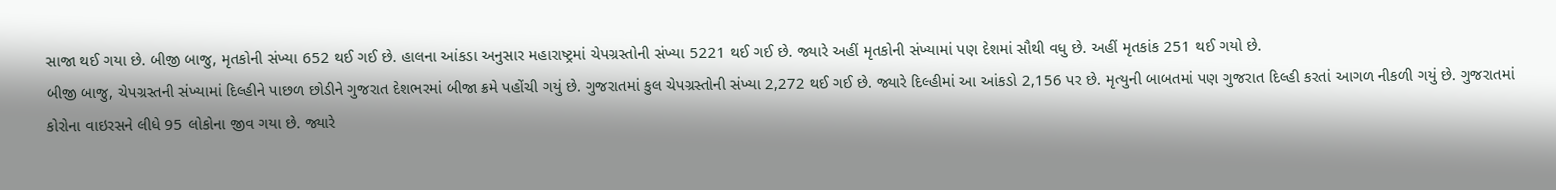સાજા થઈ ગયા છે. બીજી બાજુ, મૃતકોની સંખ્યા 652 થઈ ગઈ છે. હાલના આંકડા અનુસાર મહારાષ્ટ્રમાં ચેપગ્રસ્તોની સંખ્યા 5221 થઈ ગઈ છે. જ્યારે અહીં મૃતકોની સંખ્યામાં પણ દેશમાં સૌથી વધુ છે. અહીં મૃતકાંક 251 થઈ ગયો છે.
બીજી બાજુ, ચેપગ્રસ્તની સંખ્યામાં દિલ્હીને પાછળ છોડીને ગુજરાત દેશભરમાં બીજા ક્રમે પહોંચી ગયું છે. ગુજરાતમાં કુલ ચેપગ્રસ્તોની સંખ્યા 2,272 થઈ ગઈ છે. જ્યારે દિલ્હીમાં આ આંકડો 2,156 પર છે. મૃત્યુની બાબતમાં પણ ગુજરાત દિલ્હી કરતાં આગળ નીકળી ગયું છે. ગુજરાતમાં કોરોના વાઇરસને લીધે 95 લોકોના જીવ ગયા છે. જ્યારે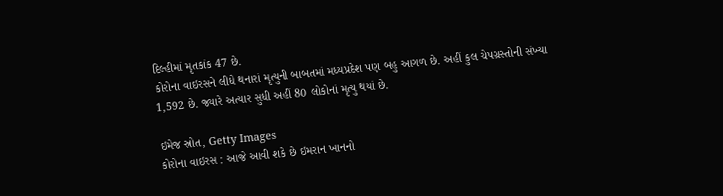દિલ્હીમાં મૃતકાંક 47 છે.
કોરોના વાઇરસને લીધે થનારાં મૃત્યુની બાબતમાં મધ્યપ્રદેશ પણ બહુ આગળ છે. અહીં કુલ ચેપગ્રસ્તોની સંખ્યા 1,592 છે. જ્યારે અત્યાર સુધી અહીં 80 લોકોનાં મૃત્યુ થયાં છે.

ઇમેજ સ્રોત, Getty Images
કોરોના વાઇરસ : આજે આવી શકે છે ઇમરાન ખાનનો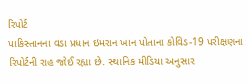રિપોર્ટ
પાકિસ્તાનના વડા પ્રધાન ઇમરાન ખાન પોતાના કોવિડ-19 પરીક્ષણના રિપોર્ટની રાહ જોઈ રહ્યા છે. સ્થાનિક મીડિયા અનુસાર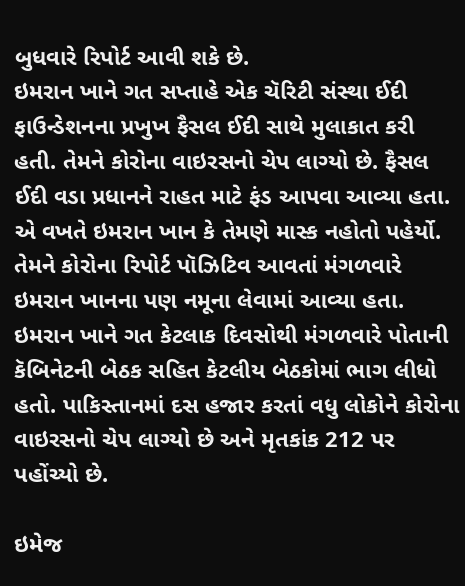બુધવારે રિપોર્ટ આવી શકે છે.
ઇમરાન ખાને ગત સપ્તાહે એક ચૅરિટી સંસ્થા ઈદી ફાઉન્ડેશનના પ્રખુખ ફૈસલ ઈદી સાથે મુલાકાત કરી હતી. તેમને કોરોના વાઇરસનો ચેપ લાગ્યો છે. ફૈસલ ઈદી વડા પ્રધાનને રાહત માટે ફંડ આપવા આવ્યા હતા. એ વખતે ઇમરાન ખાન કે તેમણે માસ્ક નહોતો પહેર્યો.
તેમને કોરોના રિપોર્ટ પૉઝિટિવ આવતાં મંગળવારે ઇમરાન ખાનના પણ નમૂના લેવામાં આવ્યા હતા. ઇમરાન ખાને ગત કેટલાક દિવસોથી મંગળવારે પોતાની કૅબિનેટની બેઠક સહિત કેટલીય બેઠકોમાં ભાગ લીધો હતો. પાકિસ્તાનમાં દસ હજાર કરતાં વધુ લોકોને કોરોના વાઇરસનો ચેપ લાગ્યો છે અને મૃતકાંક 212 પર પહોંચ્યો છે.

ઇમેજ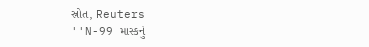સ્રોત, Reuters
''N-99 માસ્કનું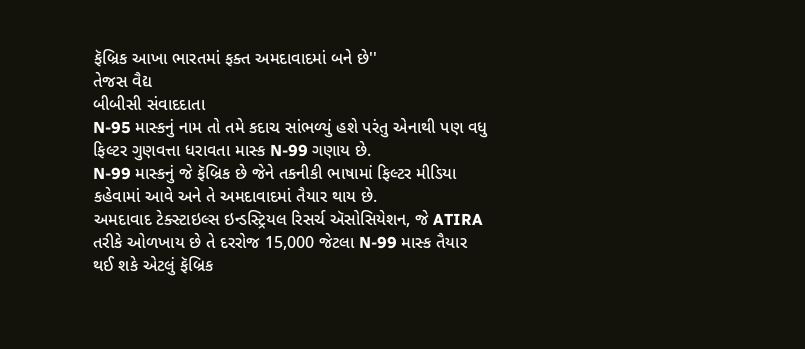ફૅબ્રિક આખા ભારતમાં ફક્ત અમદાવાદમાં બને છે''
તેજસ વૈદ્ય
બીબીસી સંવાદદાતા
N-95 માસ્કનું નામ તો તમે કદાચ સાંભળ્યું હશે પરંતુ એનાથી પણ વધુ ફિલ્ટર ગુણવત્તા ધરાવતા માસ્ક N-99 ગણાય છે.
N-99 માસ્કનું જે ફૅબ્રિક છે જેને તકનીકી ભાષામાં ફિલ્ટર મીડિયા કહેવામાં આવે અને તે અમદાવાદમાં તૈયાર થાય છે.
અમદાવાદ ટેક્સ્ટાઇલ્સ ઇન્ડસ્ટ્રિયલ રિસર્ચ ઍસોસિયેશન, જે ATIRA તરીકે ઓળખાય છે તે દરરોજ 15,000 જેટલા N-99 માસ્ક તૈયાર થઈ શકે એટલું ફૅબ્રિક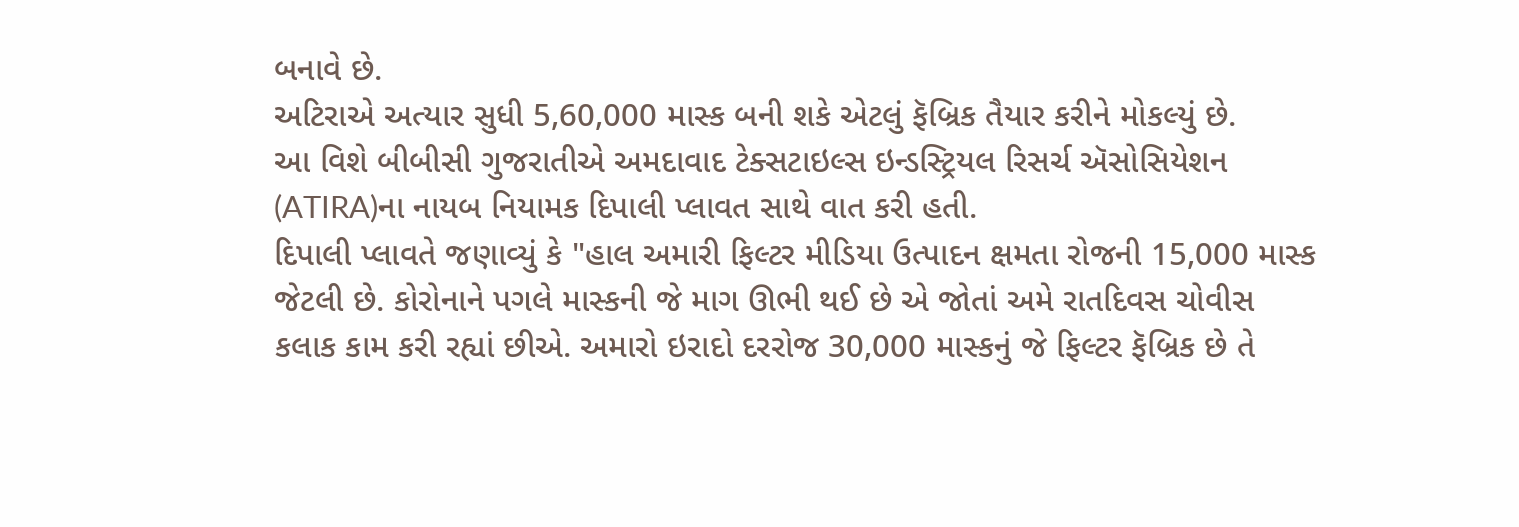બનાવે છે.
અટિરાએ અત્યાર સુધી 5,60,000 માસ્ક બની શકે એટલું ફૅબ્રિક તૈયાર કરીને મોકલ્યું છે.
આ વિશે બીબીસી ગુજરાતીએ અમદાવાદ ટેક્સટાઇલ્સ ઇન્ડસ્ટ્રિયલ રિસર્ચ ઍસોસિયેશન (ATIRA)ના નાયબ નિયામક દિપાલી પ્લાવત સાથે વાત કરી હતી.
દિપાલી પ્લાવતે જણાવ્યું કે "હાલ અમારી ફિલ્ટર મીડિયા ઉત્પાદન ક્ષમતા રોજની 15,000 માસ્ક જેટલી છે. કોરોનાને પગલે માસ્કની જે માગ ઊભી થઈ છે એ જોતાં અમે રાતદિવસ ચોવીસ કલાક કામ કરી રહ્યાં છીએ. અમારો ઇરાદો દરરોજ 30,000 માસ્કનું જે ફિલ્ટર ફૅબ્રિક છે તે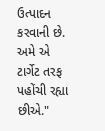ઉત્પાદન કરવાની છે. અમે એ ટાર્ગેટ તરફ પહોંચી રહ્યા છીએ."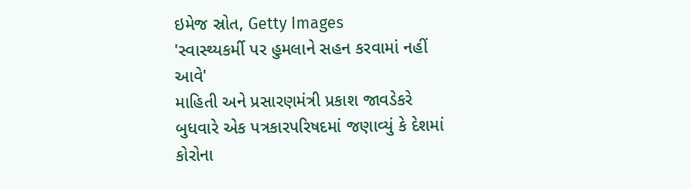ઇમેજ સ્રોત, Getty Images
'સ્વાસ્થ્યકર્મી પર હુમલાને સહન કરવામાં નહીં આવે'
માહિતી અને પ્રસારણમંત્રી પ્રકાશ જાવડેકરે બુધવારે એક પત્રકારપરિષદમાં જણાવ્યું કે દેશમાં કોરોના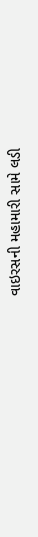વાઇરસની મહામારી સામે લડી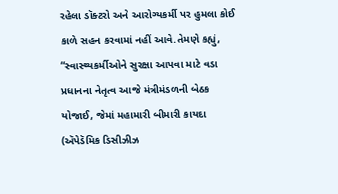રહેલા ડૉક્ટરો અને આરોગ્યકર્મી પર હુમલા કોઈ કાળે સહન કરવામાં નહીં આવે.તેમણે કહ્યું, “સ્વાસ્થ્યકર્મીઓને સુરક્ષા આપવા માટે વડા પ્રધાનના નેતૃત્વ આજે મંત્રીમંડળની બેઠક યોજાઈ, જેમાં મહામારી બીમારી કાયદા (ઍપેડૅમિક ડિસીઝીઝ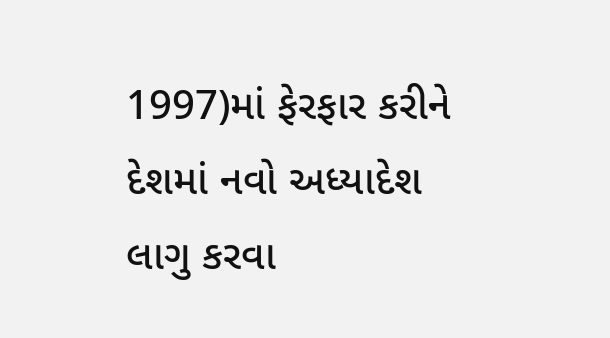1997)માં ફેરફાર કરીને દેશમાં નવો અધ્યાદેશ લાગુ કરવા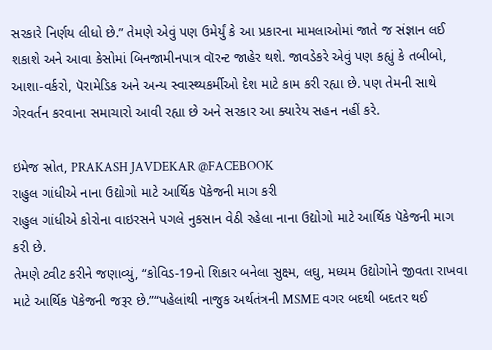સરકારે નિર્ણય લીધો છે.” તેમણે એવું પણ ઉમેર્યું કે આ પ્રકારના મામલાઓમાં જાતે જ સંજ્ઞાન લઈ શકાશે અને આવા કેસોમાં બિનજામીનપાત્ર વૉરન્ટ જાહેર થશે. જાવડેકરે એવું પણ કહ્યું કે તબીબો, આશા-વર્કરો, પૅરામેડિક અને અન્ય સ્વાસ્થ્યકર્મીઓ દેશ માટે કામ કરી રહ્યા છે. પણ તેમની સાથે ગેરવર્તન કરવાના સમાચારો આવી રહ્યા છે અને સરકાર આ ક્યારેય સહન નહીં કરે.

ઇમેજ સ્રોત, PRAKASH JAVDEKAR @FACEBOOK
રાહુલ ગાંધીએ નાના ઉદ્યોગો માટે આર્થિક પૅકેજની માગ કરી
રાહુલ ગાંધીએ કોરોના વાઇરસને પગલે નુકસાન વેઠી રહેલા નાના ઉદ્યોગો માટે આર્થિક પૅકેજની માગ કરી છે.
તેમણે ટ્વીટ કરીને જણાવ્યું, “કોવિડ-19નો શિકાર બનેલા સુક્ષ્મ, લઘુ, મધ્યમ ઉદ્યોગોને જીવતા રાખવા માટે આર્થિક પૅકેજની જરૂર છે.”“પહેલાંથી નાજુક અર્થતંત્રની MSME વગર બદથી બદતર થઈ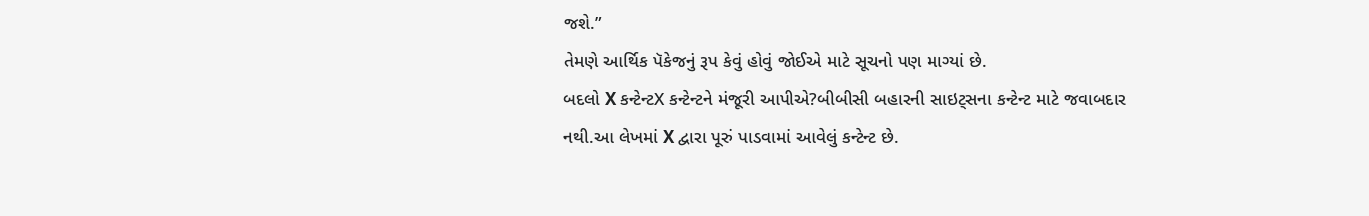જશે.”
તેમણે આર્થિક પૅકેજનું રૂપ કેવું હોવું જોઈએ માટે સૂચનો પણ માગ્યાં છે.
બદલો X કન્ટેન્ટX કન્ટેન્ટને મંજૂરી આપીએ?બીબીસી બહારની સાઇટ્સના કન્ટેન્ટ માટે જવાબદાર નથી.આ લેખમાં X દ્વારા પૂરું પાડવામાં આવેલું કન્ટેન્ટ છે.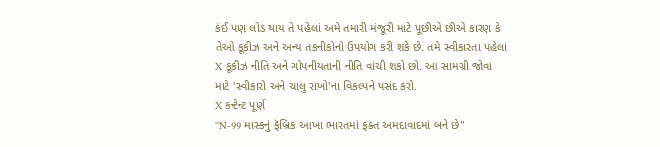કંઈ પણ લોડ થાય તે પહેલાં અમે તમારી મંજૂરી માટે પૂછીએ છીએ કારણ કે તેઓ કૂકીઝ અને અન્ય તકનીકોનો ઉપયોગ કરી શકે છે. તમે સ્વીકારતા પહેલાં X કૂકીઝ નીતિ અને ગોપનીયતાની નીતિ વાંચી શકો છો. આ સામગ્રી જોવા માટે 'સ્વીકારો અને ચાલુ રાખો'ના વિકલ્પને પસંદ કરો.
X કન્ટેન્ટ પૂર્ણ
''N-99 માસ્કનું ફૅબ્રિક આખા ભારતમાં ફક્ત અમદાવાદમાં બને છે''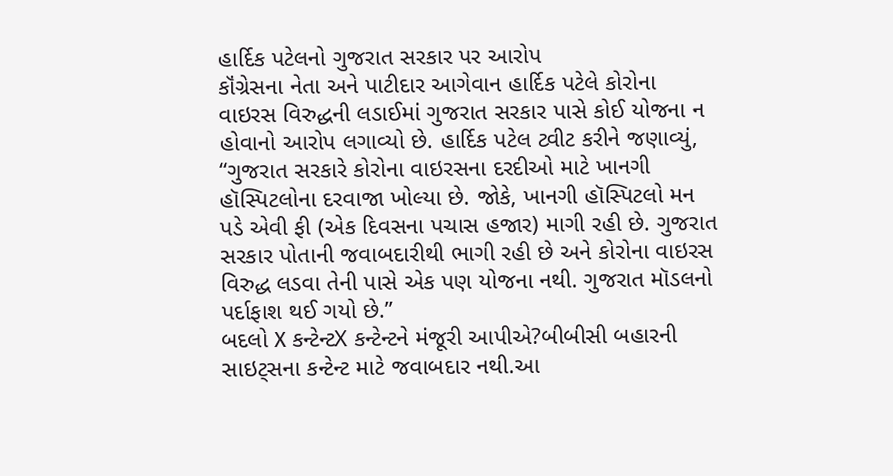હાર્દિક પટેલનો ગુજરાત સરકાર પર આરોપ
કૉંગ્રેસના નેતા અને પાટીદાર આગેવાન હાર્દિક પટેલે કોરોના વાઇરસ વિરુદ્ધની લડાઈમાં ગુજરાત સરકાર પાસે કોઈ યોજના ન હોવાનો આરોપ લગાવ્યો છે. હાર્દિક પટેલ ટ્વીટ કરીને જણાવ્યું, “ગુજરાત સરકારે કોરોના વાઇરસના દરદીઓ માટે ખાનગી હૉસ્પિટલોના દરવાજા ખોલ્યા છે. જોકે, ખાનગી હૉસ્પિટલો મન પડે એવી ફી (એક દિવસના પચાસ હજાર) માગી રહી છે. ગુજરાત સરકાર પોતાની જવાબદારીથી ભાગી રહી છે અને કોરોના વાઇરસ વિરુદ્ધ લડવા તેની પાસે એક પણ યોજના નથી. ગુજરાત મૉડલનો પર્દાફાશ થઈ ગયો છે.”
બદલો X કન્ટેન્ટX કન્ટેન્ટને મંજૂરી આપીએ?બીબીસી બહારની સાઇટ્સના કન્ટેન્ટ માટે જવાબદાર નથી.આ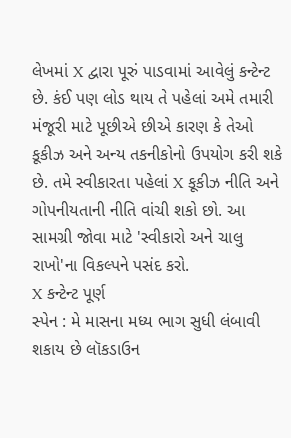લેખમાં X દ્વારા પૂરું પાડવામાં આવેલું કન્ટેન્ટ છે. કંઈ પણ લોડ થાય તે પહેલાં અમે તમારી મંજૂરી માટે પૂછીએ છીએ કારણ કે તેઓ કૂકીઝ અને અન્ય તકનીકોનો ઉપયોગ કરી શકે છે. તમે સ્વીકારતા પહેલાં X કૂકીઝ નીતિ અને ગોપનીયતાની નીતિ વાંચી શકો છો. આ સામગ્રી જોવા માટે 'સ્વીકારો અને ચાલુ રાખો'ના વિકલ્પને પસંદ કરો.
X કન્ટેન્ટ પૂર્ણ
સ્પેન : મે માસના મધ્ય ભાગ સુધી લંબાવી શકાય છે લૉકડાઉન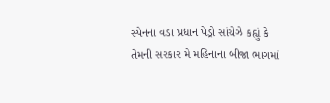સ્પેનના વડા પ્રધાન પેડ્રો સાંચેઝે કહ્યું કે તેમની સરકાર મે મહિનાના બીજા ભાગમાં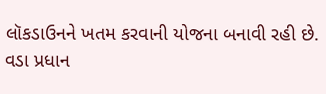લૉકડાઉનને ખતમ કરવાની યોજના બનાવી રહી છે.
વડા પ્રધાન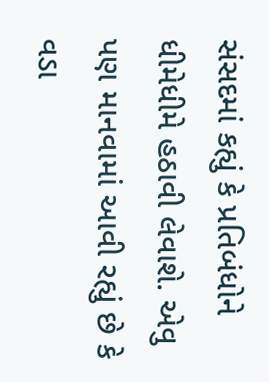સંસદમાં કહ્યું કે પ્રતિબંધોને ધીમેધીમે હઠાવી લેવાશે. એવુ પણ માનવામાં આવી રહ્યું છે કે વડા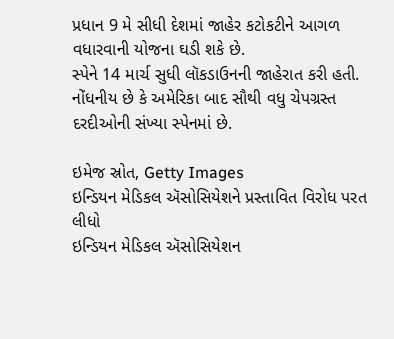પ્રધાન 9 મે સીધી દેશમાં જાહેર કટોકટીને આગળ વધારવાની યોજના ઘડી શકે છે.
સ્પેને 14 માર્ચ સુધી લૉકડાઉનની જાહેરાત કરી હતી. નોંધનીય છે કે અમેરિકા બાદ સૌથી વધુ ચેપગ્રસ્ત દરદીઓની સંખ્યા સ્પેનમાં છે.

ઇમેજ સ્રોત, Getty Images
ઇન્ડિયન મેડિકલ ઍસોસિયેશને પ્રસ્તાવિત વિરોધ પરત લીધો
ઇન્ડિયન મેડિકલ ઍસોસિયેશન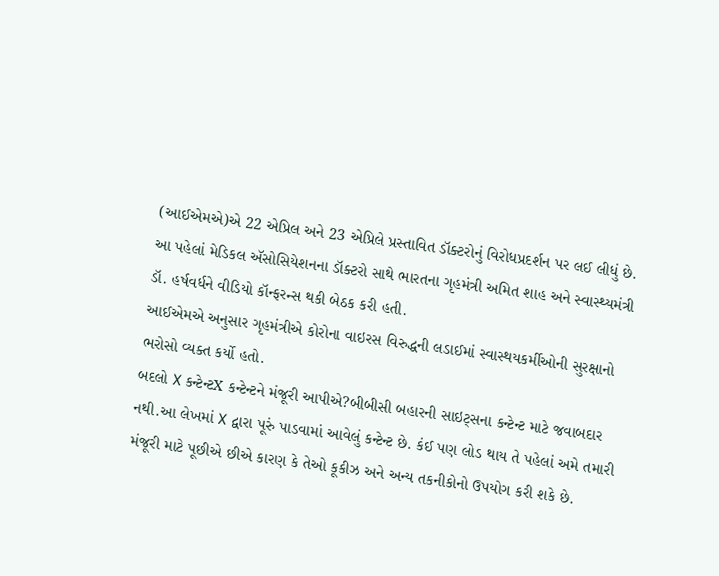(આઈએમએ)એ 22 એપ્રિલ અને 23 એપ્રિલે પ્રસ્તાવિત ડૉક્ટરોનું વિરોધપ્રદર્શન પર લઈ લીધું છે. આ પહેલાં મેડિકલ ઍસોસિયેશનના ડૉક્ટરો સાથે ભારતના ગૃહમંત્રી અમિત શાહ અને સ્વાસ્થ્યમંત્રી ડૉ. હર્ષવર્ધને વીડિયો કૉન્ફરન્સ થકી બેઠક કરી હતી.
આઈએમએ અનુસાર ગૃહમંત્રીએ કોરોના વાઇરસ વિરુદ્ધની લડાઈમાં સ્વાસ્થયકર્મીઓની સુરક્ષાનો ભરોસો વ્યક્ત કર્યો હતો.
બદલો X કન્ટેન્ટX કન્ટેન્ટને મંજૂરી આપીએ?બીબીસી બહારની સાઇટ્સના કન્ટેન્ટ માટે જવાબદાર નથી.આ લેખમાં X દ્વારા પૂરું પાડવામાં આવેલું કન્ટેન્ટ છે. કંઈ પણ લોડ થાય તે પહેલાં અમે તમારી મંજૂરી માટે પૂછીએ છીએ કારણ કે તેઓ કૂકીઝ અને અન્ય તકનીકોનો ઉપયોગ કરી શકે છે.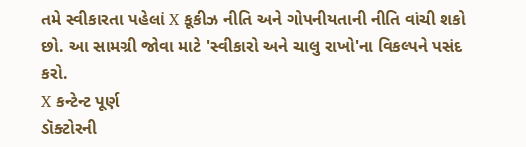તમે સ્વીકારતા પહેલાં X કૂકીઝ નીતિ અને ગોપનીયતાની નીતિ વાંચી શકો છો. આ સામગ્રી જોવા માટે 'સ્વીકારો અને ચાલુ રાખો'ના વિકલ્પને પસંદ કરો.
X કન્ટેન્ટ પૂર્ણ
ડૉક્ટોરની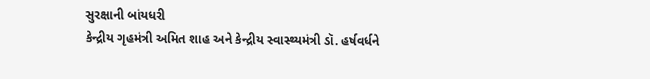સુરક્ષાની બાંયધરી
કેન્દ્રીય ગૃહમંત્રી અમિત શાહ અને કેન્દ્રીય સ્વાસ્થ્યમંત્રી ડૉ. હર્ષવર્ધને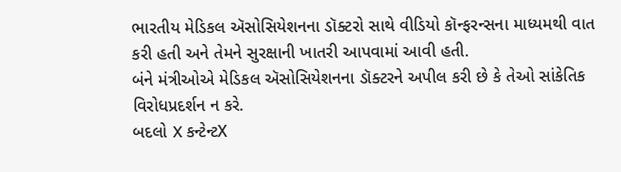ભારતીય મેડિકલ ઍસોસિયેશનના ડૉક્ટરો સાથે વીડિયો કૉન્ફરન્સના માધ્યમથી વાત કરી હતી અને તેમને સુરક્ષાની ખાતરી આપવામાં આવી હતી.
બંને મંત્રીઓએ મેડિકલ ઍસોસિયેશનના ડૉક્ટરને અપીલ કરી છે કે તેઓ સાંકેતિક વિરોધપ્રદર્શન ન કરે.
બદલો X કન્ટેન્ટX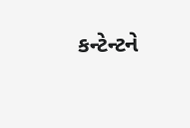કન્ટેન્ટને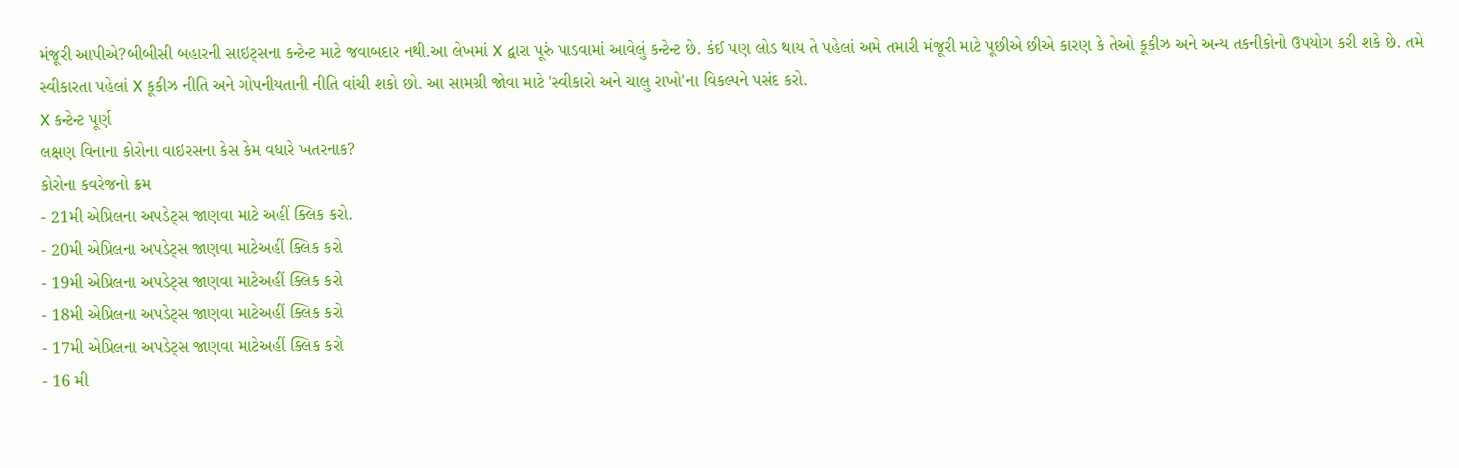મંજૂરી આપીએ?બીબીસી બહારની સાઇટ્સના કન્ટેન્ટ માટે જવાબદાર નથી.આ લેખમાં X દ્વારા પૂરું પાડવામાં આવેલું કન્ટેન્ટ છે. કંઈ પણ લોડ થાય તે પહેલાં અમે તમારી મંજૂરી માટે પૂછીએ છીએ કારણ કે તેઓ કૂકીઝ અને અન્ય તકનીકોનો ઉપયોગ કરી શકે છે. તમે સ્વીકારતા પહેલાં X કૂકીઝ નીતિ અને ગોપનીયતાની નીતિ વાંચી શકો છો. આ સામગ્રી જોવા માટે 'સ્વીકારો અને ચાલુ રાખો'ના વિકલ્પને પસંદ કરો.
X કન્ટેન્ટ પૂર્ણ
લક્ષણ વિનાના કોરોના વાઇરસના કેસ કેમ વધારે ખતરનાક?
કોરોના કવરેજનો ક્રમ
- 21મી એપ્રિલના અપડેટ્સ જાણવા માટે અહીં ક્લિક કરો.
- 20મી એપ્રિલના અપડેટ્સ જાણવા માટેઅહીં ક્લિક કરો
- 19મી એપ્રિલના અપડેટ્સ જાણવા માટેઅહીં ક્લિક કરો
- 18મી એપ્રિલના અપડેટ્સ જાણવા માટેઅહીં ક્લિક કરો
- 17મી એપ્રિલના અપડેટ્સ જાણવા માટેઅહીં ક્લિક કરો
- 16 મી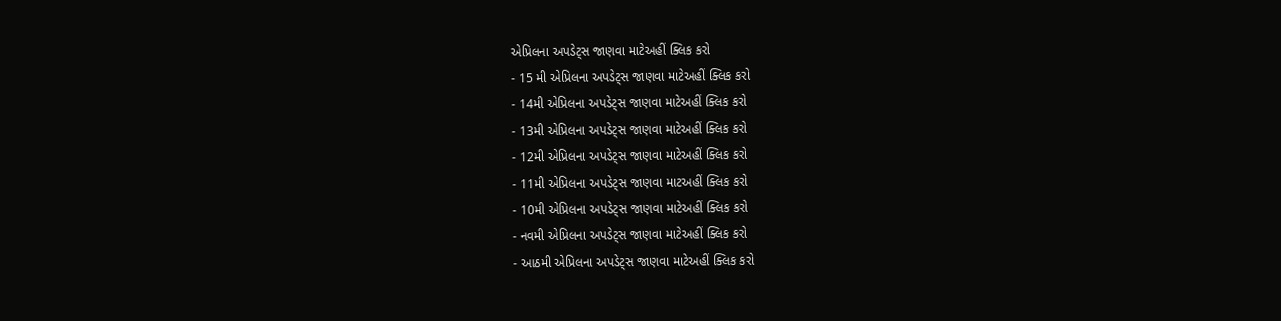એપ્રિલના અપડેટ્સ જાણવા માટેઅહીં ક્લિક કરો
- 15 મી એપ્રિલના અપડેટ્સ જાણવા માટેઅહીં ક્લિક કરો
- 14મી એપ્રિલના અપડેટ્સ જાણવા માટેઅહીં ક્લિક કરો
- 13મી એપ્રિલના અપડેટ્સ જાણવા માટેઅહીં ક્લિક કરો
- 12મી એપ્રિલના અપડેટ્સ જાણવા માટેઅહીં ક્લિક કરો
- 11મી એપ્રિલના અપડેટ્સ જાણવા માટઅહીં ક્લિક કરો
- 10મી એપ્રિલના અપડેટ્સ જાણવા માટેઅહીં ક્લિક કરો
- નવમી એપ્રિલના અપડેટ્સ જાણવા માટેઅહીં ક્લિક કરો
- આઠમી એપ્રિલના અપડેટ્સ જાણવા માટેઅહીં ક્લિક કરો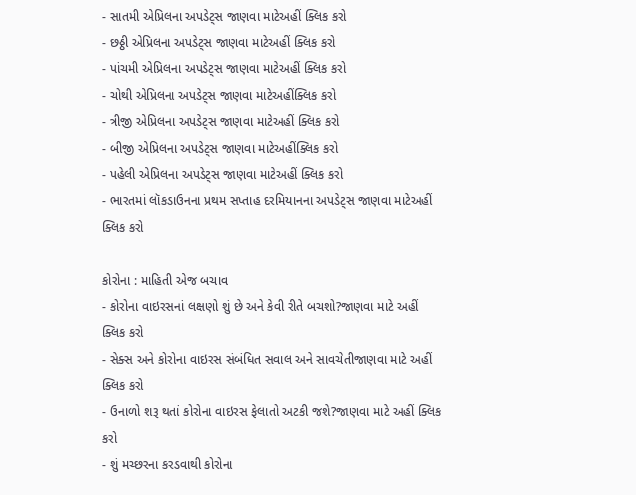- સાતમી એપ્રિલના અપડેટ્સ જાણવા માટેઅહીં ક્લિક કરો
- છઠ્ઠી એપ્રિલના અપડેટ્સ જાણવા માટેઅહીં ક્લિક કરો
- પાંચમી એપ્રિલના અપડેટ્સ જાણવા માટેઅહીં ક્લિક કરો
- ચોથી એપ્રિલના અપડેટ્સ જાણવા માટેઅહીંક્લિક કરો
- ત્રીજી એપ્રિલના અપડેટ્સ જાણવા માટેઅહીં ક્લિક કરો
- બીજી એપ્રિલના અપડેટ્સ જાણવા માટેઅહીંક્લિક કરો
- પહેલી એપ્રિલના અપડેટ્સ જાણવા માટેઅહીં ક્લિક કરો
- ભારતમાં લૉકડાઉનના પ્રથમ સપ્તાહ દરમિયાનના અપડેટ્સ જાણવા માટેઅહીં ક્લિક કરો

કોરોના : માહિતી એજ બચાવ
- કોરોના વાઇરસનાં લક્ષણો શું છે અને કેવી રીતે બચશો?જાણવા માટે અહીં ક્લિક કરો
- સેક્સ અને કોરોના વાઇરસ સંબંધિત સવાલ અને સાવચેતીજાણવા માટે અહીં ક્લિક કરો
- ઉનાળો શરૂ થતાં કોરોના વાઇરસ ફેલાતો અટકી જશે?જાણવા માટે અહીં ક્લિક કરો
- શું મચ્છરના કરડવાથી કોરોના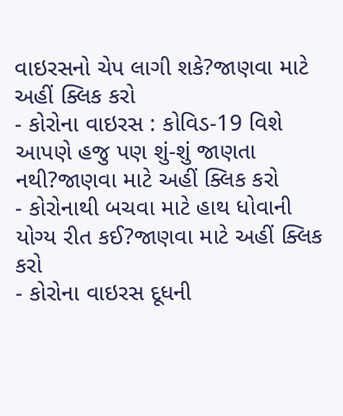વાઇરસનો ચેપ લાગી શકે?જાણવા માટે અહીં ક્લિક કરો
- કોરોના વાઇરસ : કોવિડ-19 વિશે આપણે હજુ પણ શું-શું જાણતા નથી?જાણવા માટે અહીં ક્લિક કરો
- કોરોનાથી બચવા માટે હાથ ધોવાની યોગ્ય રીત કઈ?જાણવા માટે અહીં ક્લિક કરો
- કોરોના વાઇરસ દૂધની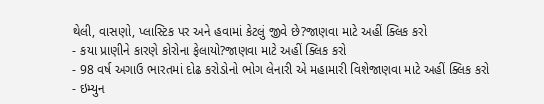થેલી, વાસણો, પ્લાસ્ટિક પર અને હવામાં કેટલું જીવે છે?જાણવા માટે અહીં ક્લિક કરો
- કયા પ્રાણીને કારણે કોરોના ફેલાયો?જાણવા માટે અહીં ક્લિક કરો
- 98 વર્ષ અગાઉ ભારતમાં દોઢ કરોડોનો ભોગ લેનારી એ મહામારી વિશેજાણવા માટે અહીં ક્લિક કરો
- ઇમ્યુન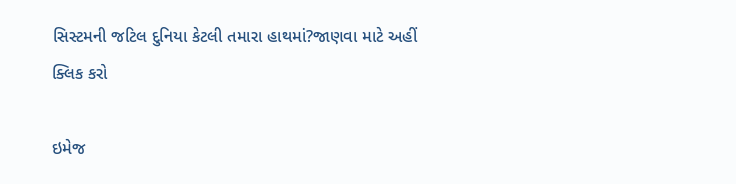સિસ્ટમની જટિલ દુનિયા કેટલી તમારા હાથમાં?જાણવા માટે અહીં ક્લિક કરો

ઇમેજ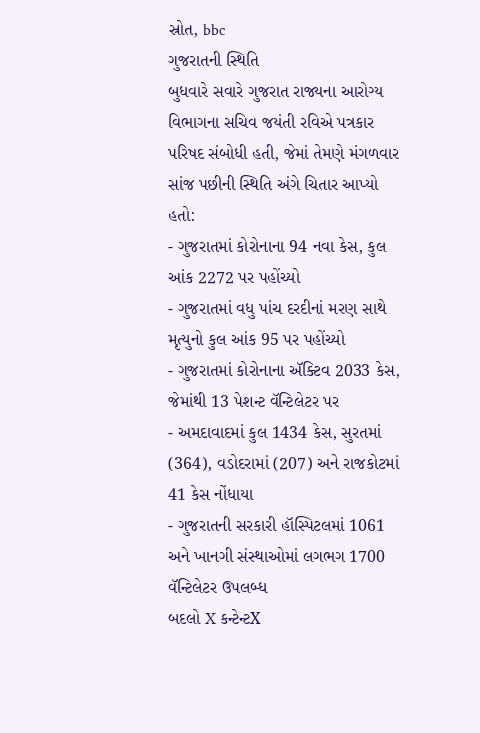સ્રોત, bbc
ગુજરાતની સ્થિતિ
બુધવારે સવારે ગુજરાત રાજ્યના આરોગ્ય વિભાગના સચિવ જયંતી રવિએ પત્રકાર પરિષદ સંબોધી હતી, જેમાં તેમણે મંગળવાર સાંજ પછીની સ્થિતિ અંગે ચિતાર આપ્યો હતો:
- ગુજરાતમાં કોરોનાના 94 નવા કેસ, કુલ આંક 2272 પર પહોંચ્યો
- ગુજરાતમાં વધુ પાંચ દરદીનાં મરણ સાથે મૃત્યુનો કુલ આંક 95 પર પહોંચ્યો
- ગુજરાતમાં કોરોનાના ઍક્ટિવ 2033 કેસ, જેમાંથી 13 પેશન્ટ વૅન્ટિલેટર પર
- અમદાવાદમાં કુલ 1434 કેસ, સુરતમાં (364), વડોદરામાં (207) અને રાજકોટમાં 41 કેસ નોંધાયા
- ગુજરાતની સરકારી હૉસ્પિટલમાં 1061 અને ખાનગી સંસ્થાઓમાં લગભગ 1700 વૅન્ટિલેટર ઉપલબ્ધ
બદલો X કન્ટેન્ટX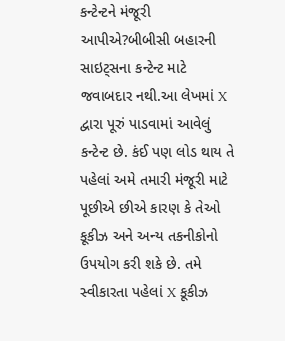કન્ટેન્ટને મંજૂરી આપીએ?બીબીસી બહારની સાઇટ્સના કન્ટેન્ટ માટે જવાબદાર નથી.આ લેખમાં X દ્વારા પૂરું પાડવામાં આવેલું કન્ટેન્ટ છે. કંઈ પણ લોડ થાય તે પહેલાં અમે તમારી મંજૂરી માટે પૂછીએ છીએ કારણ કે તેઓ કૂકીઝ અને અન્ય તકનીકોનો ઉપયોગ કરી શકે છે. તમે સ્વીકારતા પહેલાં X કૂકીઝ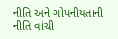નીતિ અને ગોપનીયતાની નીતિ વાંચી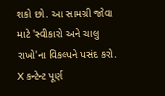શકો છો. આ સામગ્રી જોવા માટે 'સ્વીકારો અને ચાલુ રાખો'ના વિકલ્પને પસંદ કરો.
X કન્ટેન્ટ પૂર્ણ